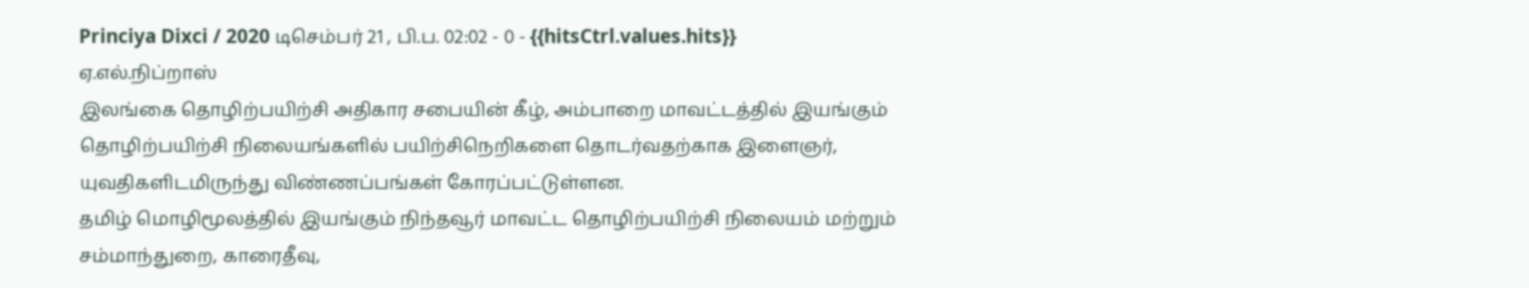Princiya Dixci / 2020 டிசெம்பர் 21 , பி.ப. 02:02 - 0 - {{hitsCtrl.values.hits}}
ஏ.எல்.நிப்றாஸ்
இலங்கை தொழிற்பயிற்சி அதிகார சபையின் கீழ், அம்பாறை மாவட்டத்தில் இயங்கும் தொழிற்பயிற்சி நிலையங்களில் பயிற்சிநெறிகளை தொடர்வதற்காக இளைஞர், யுவதிகளிடமிருந்து விண்ணப்பங்கள் கோரப்பட்டுள்ளன.
தமிழ் மொழிமூலத்தில் இயங்கும் நிந்தவூர் மாவட்ட தொழிற்பயிற்சி நிலையம் மற்றும் சம்மாந்துறை, காரைதீவு,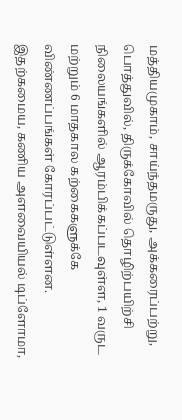மத்தியமுகாம், சாய்ந்தமருது, அக்கரைப்பற்று, பொத்துவில், திருக்கோவில் தொழிற்பயிற்சி நிலையங்களில் ஆரம்பிக்கப்படவுள்ள, 1 வருட மற்றும் 6 மாதகால கற்கைகளுக்கே விண்ணப்பங்கள் கோரப்பட்டுள்ளன.
இதற்கமைய, கணிய அளவையியல் டிப்ளோமா,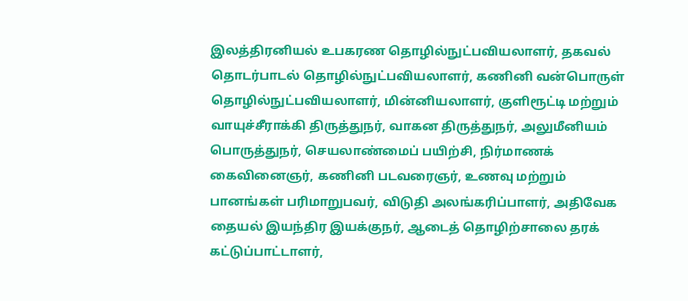இலத்திரனியல் உபகரண தொழில்நுட்பவியலாளர், தகவல் தொடர்பாடல் தொழில்நுட்பவியலாளர், கணினி வன்பொருள் தொழில்நுட்பவியலாளர், மின்னியலாளர், குளிரூட்டி மற்றும் வாயுச்சீராக்கி திருத்துநர், வாகன திருத்துநர், அலுமீனியம் பொருத்துநர், செயலாண்மைப் பயிற்சி, நிர்மாணக் கைவினைஞர், கணினி படவரைஞர், உணவு மற்றும் பானங்கள் பரிமாறுபவர், விடுதி அலங்கரிப்பாளர், அதிவேக தையல் இயந்திர இயக்குநர், ஆடைத் தொழிற்சாலை தரக் கட்டுப்பாட்டாளர்,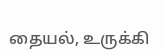தையல், உருக்கி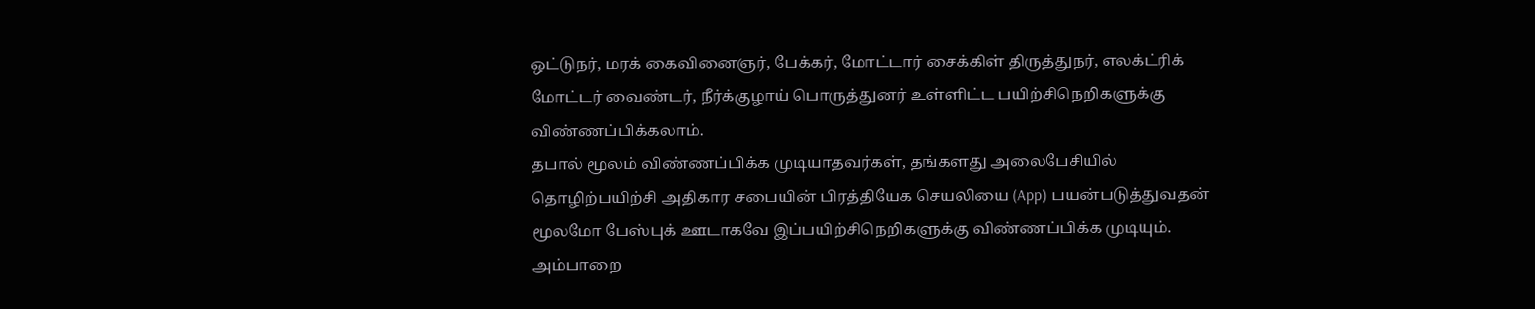ஒட்டுநர், மரக் கைவினைஞர், பேக்கர், மோட்டார் சைக்கிள் திருத்துநர், எலக்ட்ரிக் மோட்டர் வைண்டர், நீர்க்குழாய் பொருத்துனர் உள்ளிட்ட பயிற்சிநெறிகளுக்கு விண்ணப்பிக்கலாம்.
தபால் மூலம் விண்ணப்பிக்க முடியாதவர்கள், தங்களது அலைபேசியில் தொழிற்பயிற்சி அதிகார சபையின் பிரத்தியேக செயலியை (App) பயன்படுத்துவதன் மூலமோ பேஸ்புக் ஊடாகவே இப்பயிற்சிநெறிகளுக்கு விண்ணப்பிக்க முடியும்.
அம்பாறை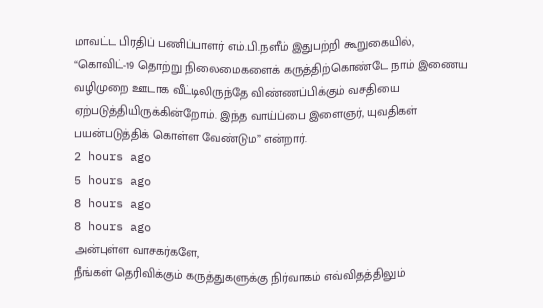மாவட்ட பிரதிப் பணிப்பாளர் எம்.பி.நளீம் இதுபற்றி கூறுகையில், “கொவிட்-19 தொற்று நிலைமைகளைக் கருத்திற்கொண்டே நாம் இணைய வழிமுறை ஊடாக வீட்டிலிருந்தே விண்ணப்பிக்கும் வசதியை ஏற்படுத்தியிருக்கின்றோம். இந்த வாய்ப்பை இளைஞர், யுவதிகள் பயன்படுத்திக் கொள்ள வேண்டும” என்றார்.
2 hours ago
5 hours ago
8 hours ago
8 hours ago
அன்புள்ள வாசகர்களே,
நீங்கள் தெரிவிக்கும் கருத்துகளுக்கு நிர்வாகம் எவ்விதத்திலும்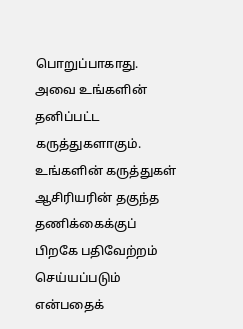பொறுப்பாகாது. அவை உங்களின் தனிப்பட்ட கருத்துகளாகும். உங்களின் கருத்துகள் ஆசிரியரின் தகுந்த தணிக்கைக்குப் பிறகே பதிவேற்றம் செய்யப்படும் என்பதைக்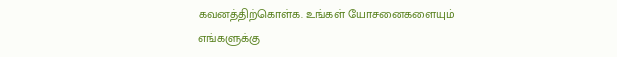கவனத்திற்கொள்க. உங்கள் யோசனைகளையும் எங்களுக்கு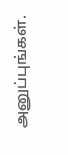அனுப்புங்கள்.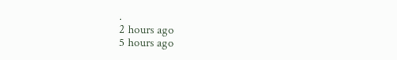.
2 hours ago
5 hours ago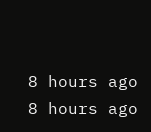8 hours ago
8 hours ago